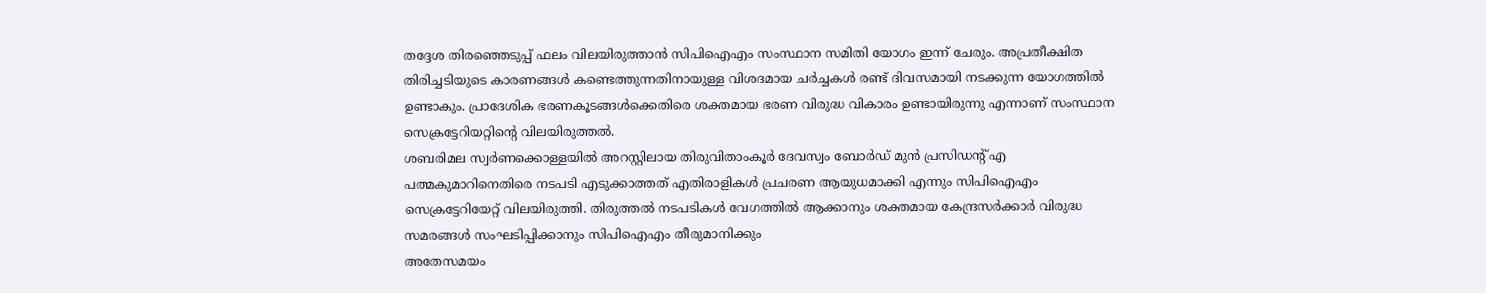തദ്ദേശ തിരഞ്ഞെടുപ്പ് ഫലം വിലയിരുത്താൻ സിപിഐഎം സംസ്ഥാന സമിതി യോഗം ഇന്ന് ചേരും. അപ്രതീക്ഷിത തിരിച്ചടിയുടെ കാരണങ്ങൾ കണ്ടെത്തുന്നതിനായുള്ള വിശദമായ ചർച്ചകൾ രണ്ട് ദിവസമായി നടക്കുന്ന യോഗത്തിൽ ഉണ്ടാകും. പ്രാദേശിക ഭരണകൂടങ്ങൾക്കെതിരെ ശക്തമായ ഭരണ വിരുദ്ധ വികാരം ഉണ്ടായിരുന്നു എന്നാണ് സംസ്ഥാന സെക്രട്ടേറിയറ്റിന്റെ വിലയിരുത്തൽ.
ശബരിമല സ്വർണക്കൊള്ളയിൽ അറസ്റ്റിലായ തിരുവിതാംകൂർ ദേവസ്വം ബോർഡ് മുൻ പ്രസിഡന്റ് എ പത്മകുമാറിനെതിരെ നടപടി എടുക്കാത്തത് എതിരാളികൾ പ്രചരണ ആയുധമാക്കി എന്നും സിപിഐഎം സെക്രട്ടേറിയേറ്റ് വിലയിരുത്തി. തിരുത്തൽ നടപടികൾ വേഗത്തിൽ ആക്കാനും ശക്തമായ കേന്ദ്രസർക്കാർ വിരുദ്ധ സമരങ്ങൾ സംഘടിപ്പിക്കാനും സിപിഐഎം തീരുമാനിക്കും
അതേസമയം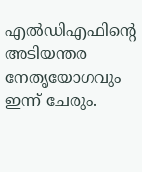എൽഡിഎഫിന്റെ അടിയന്തര നേതൃയോഗവും ഇന്ന് ചേരും.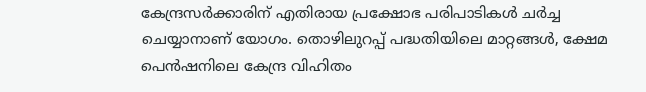കേന്ദ്രസർക്കാരിന് എതിരായ പ്രക്ഷോഭ പരിപാടികൾ ചർച്ച ചെയ്യാനാണ് യോഗം. തൊഴിലുറപ്പ് പദ്ധതിയിലെ മാറ്റങ്ങൾ, ക്ഷേമ പെൻഷനിലെ കേന്ദ്ര വിഹിതം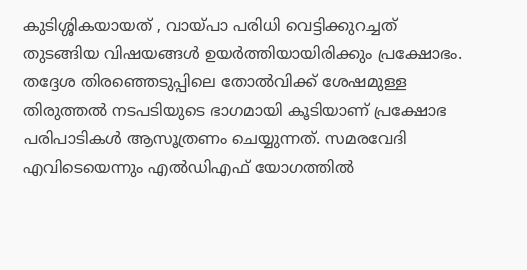കുടിശ്ശികയായത് , വായ്പാ പരിധി വെട്ടിക്കുറച്ചത് തുടങ്ങിയ വിഷയങ്ങൾ ഉയർത്തിയായിരിക്കും പ്രക്ഷോഭം. തദ്ദേശ തിരഞ്ഞെടുപ്പിലെ തോൽവിക്ക് ശേഷമുള്ള തിരുത്തൽ നടപടിയുടെ ഭാഗമായി കൂടിയാണ് പ്രക്ഷോഭ പരിപാടികൾ ആസൂത്രണം ചെയ്യുന്നത്. സമരവേദി എവിടെയെന്നും എൽഡിഎഫ് യോഗത്തിൽ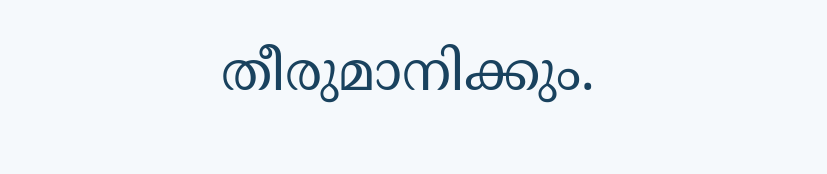തീരുമാനിക്കും.